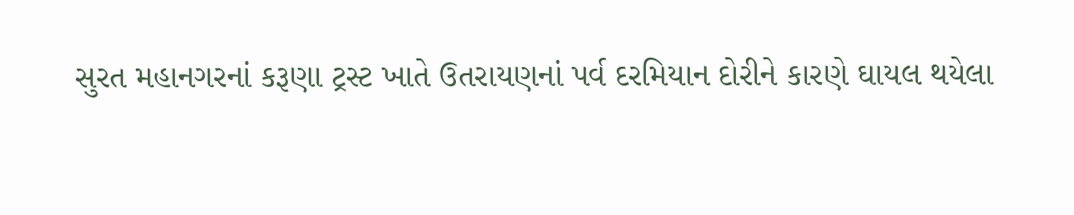સુરત મહાનગરનાં કરૂણા ટ્રસ્ટ ખાતે ઉતરાયણનાં પર્વ દરમિયાન દોરીને કારણે ઘાયલ થયેલા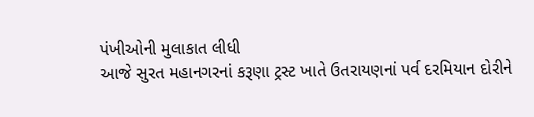પંખીઓની મુલાકાત લીધી
આજે સુરત મહાનગરનાં કરૂણા ટ્રસ્ટ ખાતે ઉતરાયણનાં પર્વ દરમિયાન દોરીને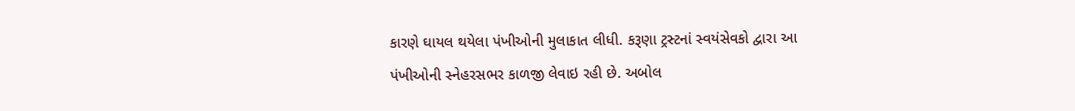કારણે ઘાયલ થયેલા પંખીઓની મુલાકાત લીધી. કરૂણા ટ્રસ્ટનાં સ્વયંસેવકો દ્વારા આ પંખીઓની સ્નેહરસભર કાળજી લેવાઇ રહી છે. અબોલ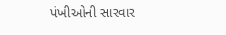પંખીઓની સારવાર